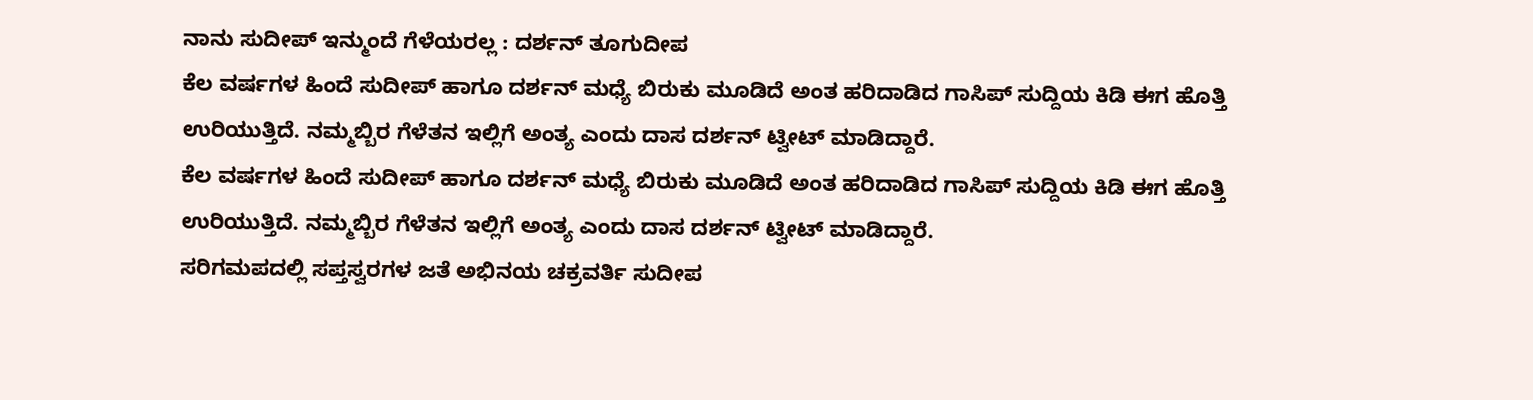ನಾನು ಸುದೀಪ್ ಇನ್ಮುಂದೆ ಗೆಳೆಯರಲ್ಲ : ದರ್ಶನ್ ತೂಗುದೀಪ
ಕೆಲ ವರ್ಷಗಳ ಹಿಂದೆ ಸುದೀಪ್ ಹಾಗೂ ದರ್ಶನ್ ಮಧ್ಯೆ ಬಿರುಕು ಮೂಡಿದೆ ಅಂತ ಹರಿದಾಡಿದ ಗಾಸಿಪ್ ಸುದ್ದಿಯ ಕಿಡಿ ಈಗ ಹೊತ್ತಿ ಉರಿಯುತ್ತಿದೆ. ನಮ್ಮಬ್ಬಿರ ಗೆಳೆತನ ಇಲ್ಲಿಗೆ ಅಂತ್ಯ ಎಂದು ದಾಸ ದರ್ಶನ್ ಟ್ವೀಟ್ ಮಾಡಿದ್ದಾರೆ.
ಕೆಲ ವರ್ಷಗಳ ಹಿಂದೆ ಸುದೀಪ್ ಹಾಗೂ ದರ್ಶನ್ ಮಧ್ಯೆ ಬಿರುಕು ಮೂಡಿದೆ ಅಂತ ಹರಿದಾಡಿದ ಗಾಸಿಪ್ ಸುದ್ದಿಯ ಕಿಡಿ ಈಗ ಹೊತ್ತಿ ಉರಿಯುತ್ತಿದೆ. ನಮ್ಮಬ್ಬಿರ ಗೆಳೆತನ ಇಲ್ಲಿಗೆ ಅಂತ್ಯ ಎಂದು ದಾಸ ದರ್ಶನ್ ಟ್ವೀಟ್ ಮಾಡಿದ್ದಾರೆ.
ಸರಿಗಮಪದಲ್ಲಿ ಸಪ್ತಸ್ವರಗಳ ಜತೆ ಅಭಿನಯ ಚಕ್ರವರ್ತಿ ಸುದೀಪ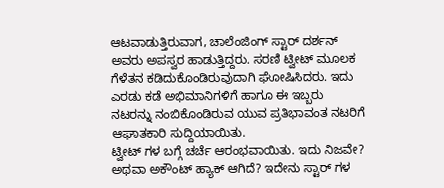ಆಟವಾಡುತ್ತಿರುವಾಗ, ಚಾಲೆಂಜಿಂಗ್ ಸ್ಟಾರ್ ದರ್ಶನ್ ಅವರು ಅಪಸ್ವರ ಹಾಡುತ್ತಿದ್ದರು. ಸರಣಿ ಟ್ವೀಟ್ ಮೂಲಕ ಗೆಳೆತನ ಕಡಿದುಕೊಂಡಿರುವುದಾಗಿ ಘೋಷಿಸಿದರು. ಇದು ಎರಡು ಕಡೆ ಅಭಿಮಾನಿಗಳಿಗೆ ಹಾಗೂ ಈ ಇಬ್ಬರು ನಟರನ್ನು ನಂಬಿಕೊಂಡಿರುವ ಯುವ ಪ್ರತಿಭಾವಂತ ನಟರಿಗೆ ಆಘಾತಕಾರಿ ಸುದ್ದಿಯಾಯಿತು.
ಟ್ವೀಟ್ ಗಳ ಬಗ್ಗೆ ಚರ್ಚೆ ಆರಂಭವಾಯಿತು. ಇದು ನಿಜವೇ? ಅಥವಾ ಅಕೌಂಟ್ ಹ್ಯಾಕ್ ಆಗಿದೆ? ಇದೇನು ಸ್ಟಾರ್ ಗಳ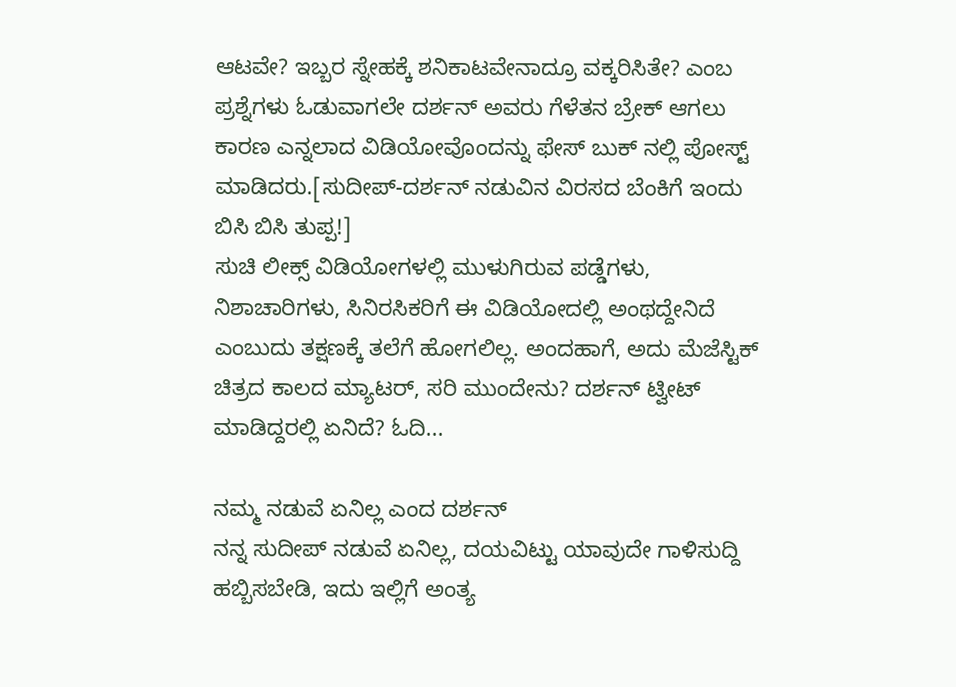ಆಟವೇ? ಇಬ್ಬರ ಸ್ನೇಹಕ್ಕೆ ಶನಿಕಾಟವೇನಾದ್ರೂ ವಕ್ಕರಿಸಿತೇ? ಎಂಬ ಪ್ರಶ್ನೆಗಳು ಓಡುವಾಗಲೇ ದರ್ಶನ್ ಅವರು ಗೆಳೆತನ ಬ್ರೇಕ್ ಆಗಲು ಕಾರಣ ಎನ್ನಲಾದ ವಿಡಿಯೋವೊಂದನ್ನು ಫೇಸ್ ಬುಕ್ ನಲ್ಲಿ ಪೋಸ್ಟ್ ಮಾಡಿದರು.[ಸುದೀಪ್-ದರ್ಶನ್ ನಡುವಿನ ವಿರಸದ ಬೆಂಕಿಗೆ ಇಂದು ಬಿಸಿ ಬಿಸಿ ತುಪ್ಪ!]
ಸುಚಿ ಲೀಕ್ಸ್ ವಿಡಿಯೋಗಳಲ್ಲಿ ಮುಳುಗಿರುವ ಪಡ್ಡೆಗಳು, ನಿಶಾಚಾರಿಗಳು, ಸಿನಿರಸಿಕರಿಗೆ ಈ ವಿಡಿಯೋದಲ್ಲಿ ಅಂಥದ್ದೇನಿದೆ ಎಂಬುದು ತಕ್ಷಣಕ್ಕೆ ತಲೆಗೆ ಹೋಗಲಿಲ್ಲ. ಅಂದಹಾಗೆ, ಅದು ಮೆಜೆಸ್ಟಿಕ್ ಚಿತ್ರದ ಕಾಲದ ಮ್ಯಾಟರ್, ಸರಿ ಮುಂದೇನು? ದರ್ಶನ್ ಟ್ವೀಟ್ ಮಾಡಿದ್ದರಲ್ಲಿ ಏನಿದೆ? ಓದಿ...

ನಮ್ಮ ನಡುವೆ ಏನಿಲ್ಲ ಎಂದ ದರ್ಶನ್
ನನ್ನ ಸುದೀಪ್ ನಡುವೆ ಏನಿಲ್ಲ, ದಯವಿಟ್ಟು ಯಾವುದೇ ಗಾಳಿಸುದ್ದಿ ಹಬ್ಬಿಸಬೇಡಿ, ಇದು ಇಲ್ಲಿಗೆ ಅಂತ್ಯ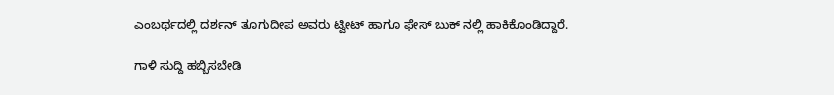ಎಂಬರ್ಥದಲ್ಲಿ ದರ್ಶನ್ ತೂಗುದೀಪ ಅವರು ಟ್ವೀಟ್ ಹಾಗೂ ಫೇಸ್ ಬುಕ್ ನಲ್ಲಿ ಹಾಕಿಕೊಂಡಿದ್ದಾರೆ.

ಗಾಳಿ ಸುದ್ದಿ ಹಬ್ಬಿಸಬೇಡಿ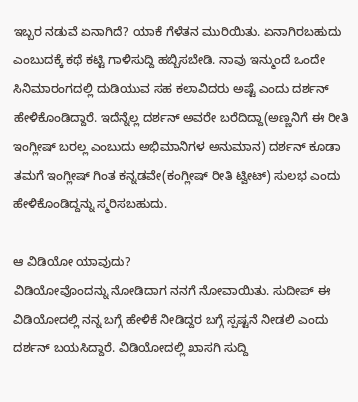ಇಬ್ಬರ ನಡುವೆ ಏನಾಗಿದೆ? ಯಾಕೆ ಗೆಳೆತನ ಮುರಿಯಿತು. ಏನಾಗಿರಬಹುದು ಎಂಬುದಕ್ಕೆ ಕಥೆ ಕಟ್ಟಿ ಗಾಳಿಸುದ್ದಿ ಹಬ್ಬಿಸಬೇಡಿ. ನಾವು ಇನ್ಮುಂದೆ ಒಂದೇ ಸಿನಿಮಾರಂಗದಲ್ಲಿ ದುಡಿಯುವ ಸಹ ಕಲಾವಿದರು ಅಷ್ಟೆ ಎಂದು ದರ್ಶನ್ ಹೇಳಿಕೊಂಡಿದ್ದಾರೆ. ಇದೆನ್ನೆಲ್ಲ ದರ್ಶನ್ ಅವರೇ ಬರೆದಿದ್ದಾ(ಅಣ್ಣನಿಗೆ ಈ ರೀತಿ ಇಂಗ್ಲೀಷ್ ಬರಲ್ಲ ಎಂಬುದು ಅಭಿಮಾನಿಗಳ ಅನುಮಾನ) ದರ್ಶನ್ ಕೂಡಾ ತಮಗೆ ಇಂಗ್ಲೀಷ್ ಗಿಂತ ಕನ್ನಡವೇ(ಕಂಗ್ಲೀಷ್ ರೀತಿ ಟ್ವೀಟ್) ಸುಲಭ ಎಂದು ಹೇಳಿಕೊಂಡಿದ್ದನ್ನು ಸ್ಮರಿಸಬಹುದು.

ಆ ವಿಡಿಯೋ ಯಾವುದು?
ವಿಡಿಯೋವೊಂದನ್ನು ನೋಡಿದಾಗ ನನಗೆ ನೋವಾಯಿತು. ಸುದೀಪ್ ಈ ವಿಡಿಯೋದಲ್ಲಿ ನನ್ನ ಬಗ್ಗೆ ಹೇಳಿಕೆ ನೀಡಿದ್ದರ ಬಗ್ಗೆ ಸ್ಪಷ್ಟನೆ ನೀಡಲಿ ಎಂದು ದರ್ಶನ್ ಬಯಸಿದ್ದಾರೆ. ವಿಡಿಯೋದಲ್ಲಿ ಖಾಸಗಿ ಸುದ್ದಿ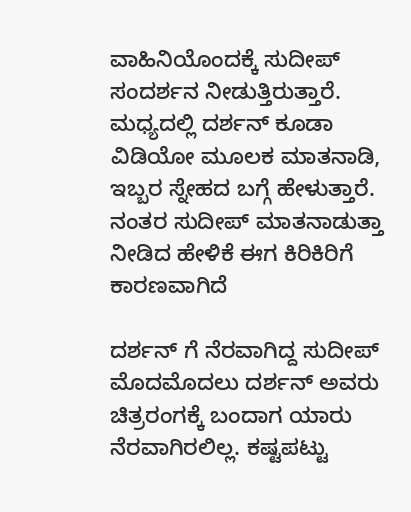ವಾಹಿನಿಯೊಂದಕ್ಕೆ ಸುದೀಪ್ ಸಂದರ್ಶನ ನೀಡುತ್ತಿರುತ್ತಾರೆ. ಮಧ್ಯದಲ್ಲಿ ದರ್ಶನ್ ಕೂಡಾ ವಿಡಿಯೋ ಮೂಲಕ ಮಾತನಾಡಿ, ಇಬ್ಬರ ಸ್ನೇಹದ ಬಗ್ಗೆ ಹೇಳುತ್ತಾರೆ. ನಂತರ ಸುದೀಪ್ ಮಾತನಾಡುತ್ತಾ ನೀಡಿದ ಹೇಳಿಕೆ ಈಗ ಕಿರಿಕಿರಿಗೆ ಕಾರಣವಾಗಿದೆ

ದರ್ಶನ್ ಗೆ ನೆರವಾಗಿದ್ದ ಸುದೀಪ್
ಮೊದಮೊದಲು ದರ್ಶನ್ ಅವರು ಚಿತ್ರರಂಗಕ್ಕೆ ಬಂದಾಗ ಯಾರು ನೆರವಾಗಿರಲಿಲ್ಲ. ಕಷ್ಟಪಟ್ಟು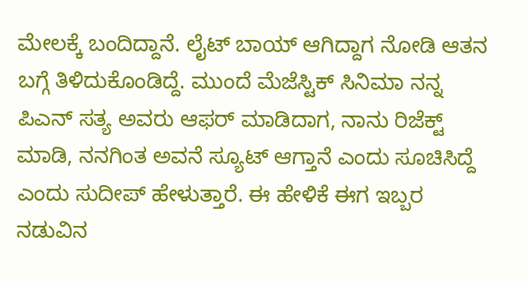ಮೇಲಕ್ಕೆ ಬಂದಿದ್ದಾನೆ. ಲೈಟ್ ಬಾಯ್ ಆಗಿದ್ದಾಗ ನೋಡಿ ಆತನ ಬಗ್ಗೆ ತಿಳಿದುಕೊಂಡಿದ್ದೆ. ಮುಂದೆ ಮೆಜೆಸ್ಟಿಕ್ ಸಿನಿಮಾ ನನ್ನ ಪಿಎನ್ ಸತ್ಯ ಅವರು ಆಫರ್ ಮಾಡಿದಾಗ, ನಾನು ರಿಜೆಕ್ಟ್ ಮಾಡಿ, ನನಗಿಂತ ಅವನೆ ಸ್ಯೂಟ್ ಆಗ್ತಾನೆ ಎಂದು ಸೂಚಿಸಿದ್ದೆ ಎಂದು ಸುದೀಪ್ ಹೇಳುತ್ತಾರೆ. ಈ ಹೇಳಿಕೆ ಈಗ ಇಬ್ಬರ ನಡುವಿನ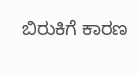ಬಿರುಕಿಗೆ ಕಾರಣ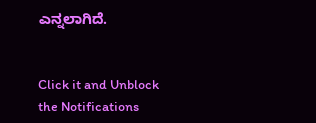ಎನ್ನಲಾಗಿದೆ.


Click it and Unblock the Notifications